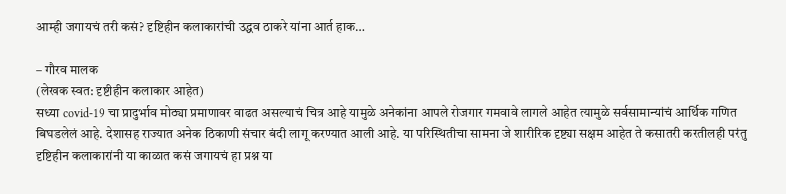आम्ही जगायचं तरी कसं? दृष्टिहीन कलाकारांची उद्धव ठाकरे यांना आर्त हाक…

– गौरव मालक
(लेखक स्वत: दृष्टीहीन कलाकार आहेत)
सध्या covid-19 चा प्रादुर्भाव मोठ्या प्रमाणावर वाढत असल्याचं चित्र आहे यामुळे अनेकांना आपले रोजगार गमवावे लागले आहेत त्यामुळे सर्वसामान्यांचं आर्थिक गणित बिघडलेलं आहे. देशासह राज्यात अनेक ठिकाणी संचार बंदी लागू करण्यात आली आहे. या परिस्थितीचा सामना जे शारीरिक दृष्ट्या सक्षम आहेत ते कसातरी करतीलही परंतु दृष्टिहीन कलाकारांनी या काळात कसं जगायचं हा प्रश्न या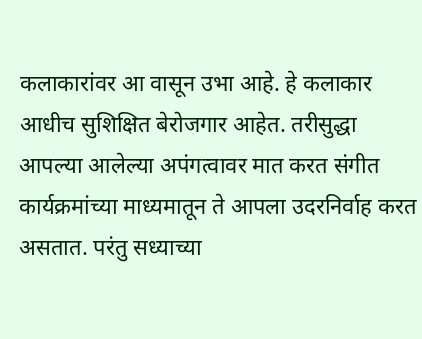कलाकारांवर आ वासून उभा आहे. हे कलाकार आधीच सुशिक्षित बेरोजगार आहेत. तरीसुद्धा आपल्या आलेल्या अपंगत्वावर मात करत संगीत कार्यक्रमांच्या माध्यमातून ते आपला उदरनिर्वाह करत असतात. परंतु सध्याच्या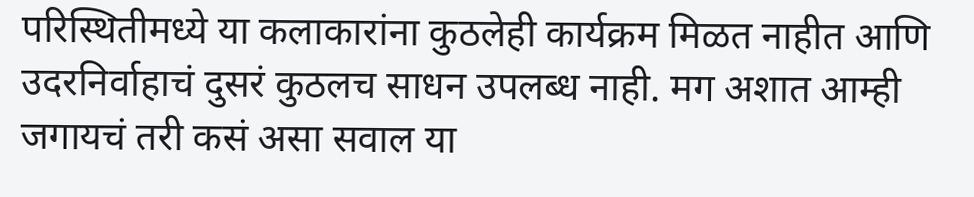परिस्थितीमध्ये या कलाकारांना कुठलेही कार्यक्रम मिळत नाहीत आणि उदरनिर्वाहाचं दुसरं कुठलच साधन उपलब्ध नाही. मग अशात आम्ही जगायचं तरी कसं असा सवाल या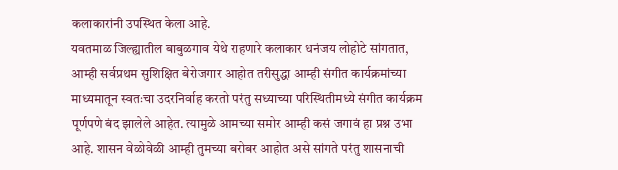कलाकारांनी उपस्थित केला आहे.
यवतमाळ जिल्ह्यातील बाबुळगाव येथे राहणारे कलाकार धनंजय लोहोटे सांगतात, आम्ही सर्वप्रथम सुशिक्षित बेरोजगार आहोत तरीसुद्धा आम्ही संगीत कार्यक्रमांच्या माध्यमातून स्वतःचा उदरनिर्वाह करतो परंतु सध्याच्या परिस्थितीमध्ये संगीत कार्यक्रम पूर्णपणे बंद झालेले आहेत. त्यामुळे आमच्या समोर आम्ही कसं जगावं हा प्रश्न उभा आहे. शासन वेळोवेळी आम्ही तुमच्या बरोबर आहोत असे सांगते परंतु शासनाची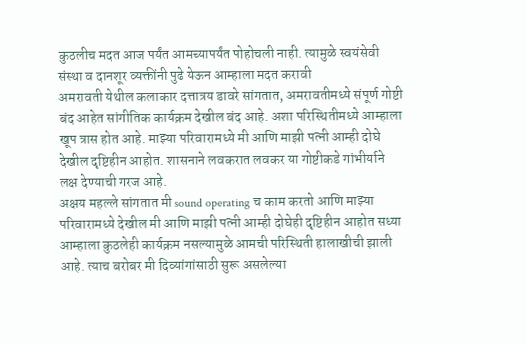कुठलीच मदत आज पर्यंत आमच्यापर्यंत पोहोचली नाही. त्यामुळे स्वयंसेवी संस्था व दानशूर व्यक्तींनी पुढे येऊन आम्हाला मदत करावी
अमरावती येथील कलाकार दत्तात्रय डावरे सांगतात, अमरावतीमध्ये संपूर्ण गोष्टी बंद आहेत सांगीतिक कार्यक्रम देखील बंद आहे. अशा परिस्थितीमध्ये आम्हाला खूप त्रास होत आहे. माझ्या परिवारामध्ये मी आणि माझी पत्नी आम्ही दोघे देखील दृष्टिहीन आहोत. शासनाने लवकरात लवकर या गोष्टीकडे गांभीर्याने लक्ष देण्याची गरज आहे.
अक्षय महल्ले सांगतात मी sound operating च काम करतो आणि माझ्या परिवारामध्ये देखील मी आणि माझी पत्नी आम्ही दोघेही दृष्टिहीन आहोत सध्या आम्हाला कुठलेही कार्यक्रम नसल्यामुळे आमची परिस्थिती हालाखीची झाली आहे. त्याच बरोबर मी दिव्यांगांसाठी सुरू असलेल्या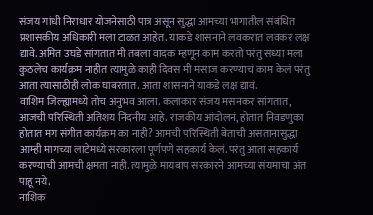संजय गांधी निराधार योजनेसाठी पात्र असून सुद्धा आमच्या भागातील संबंधित प्रशासकीय अधिकारी मला टाळत आहेत. याकडे शासनाने लवकरात लवकर लक्ष द्यावे. अमित उघडे सांगतात मी तबला वादक म्हणून काम करतो परंतु सध्या मला कुठलेच कार्यक्रम नाहीत त्यामुळे काही दिवस मी मसाज करण्याचं काम केलं परंतु आता त्यासाठीही लोक घाबरतात. आता शासनाने याकडे लक्ष द्यावं.
वाशिम जिल्ह्यामध्ये तोच अनुभव आला. कलाकार संजय मसनकर सांगतात, आजची परिस्थिती अतिशय निंदनीय आहे. राजकीय आंदोलनं, होतात निवडणुका होतात मग संगीत कार्यक्रम का नाही? आमची परिस्थिती बेताची असतानासुद्धा आम्ही मागच्या लाटेमध्ये सरकारला पूर्णपणे सहकार्य केलं. परंतु आता सहकार्य करण्याची आमची क्षमता नाही. त्यामुळे मायबाप सरकारने आमच्या संयमाचा अंत पाहू नये.
नाशिक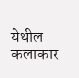येथील कलाकार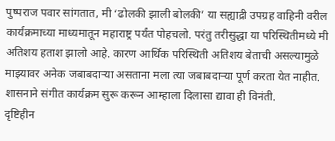पुष्पराज पवार सांगतात, मी ‘ढोलकी झाली बोलकी’ या सह्याद्री उपग्रह वाहिनी वरील कार्यक्रमाच्या माध्यमातून महाराष्ट्र पर्यंत पोहचलो. परंतु तरीसुद्धा या परिस्थितीमध्ये मी अतिशय हताश झालो आहे. कारण आर्थिक परिस्थिती अतिशय बेताची असल्यामुळे माझ्यावर अनेक जबाबदाऱ्या असताना मला त्या जबाबदाऱ्या पूर्ण करता येत नाहीत. शासनाने संगीत कार्यक्रम सुरू करून आम्हाला दिलासा द्यावा ही विनंती.
दृष्टिहीन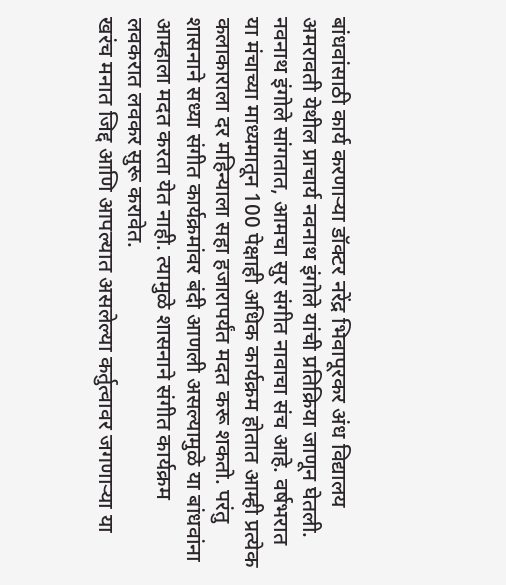बांधवांसाठी कार्य करणाऱ्या डॉक्टर नरेंद्र भिवापूरकर अंध विद्यालय अमरावती येथील प्राचार्य नवनाथ इंगोले यांची प्रतिक्रिया जाणून घेतली. नवनाथ इंगोले सांगतात, आमचा सुर संगीत नावाचा संच आहे. वर्षभरात या मंचाच्या माध्यमातून 100 पेक्षाही अधिक कार्यक्रम होतात आम्ही प्रत्येक कलाकाराला दर महिन्याला सहा हजारापर्यंत मदत करू शकतो. परंतु शासनाने सध्या संगीत कार्यक्रमांवर बंदी आणली असल्यामुळे या बांधवांना आम्हाला मदत करता येत नाही. त्यामुळे शासनाने संगीत कार्यक्रम लवकरात लवकर सुरू करावेत.
खरंच मनात जिद्द आणि आपल्यात असलेल्या कर्तुत्वावर जगणाऱ्या या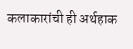कलाकारांची ही अर्थहाक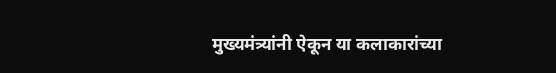मुख्यमंत्र्यांनी ऐकून या कलाकारांच्या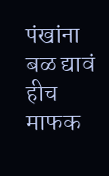पंखांना बळ द्यावं हीच माफक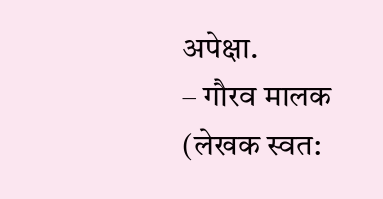अपेक्षा.
– गौरव मालक
(लेखक स्वत: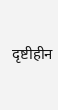दृष्टीहीन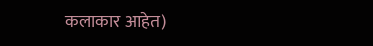कलाकार आहेत)